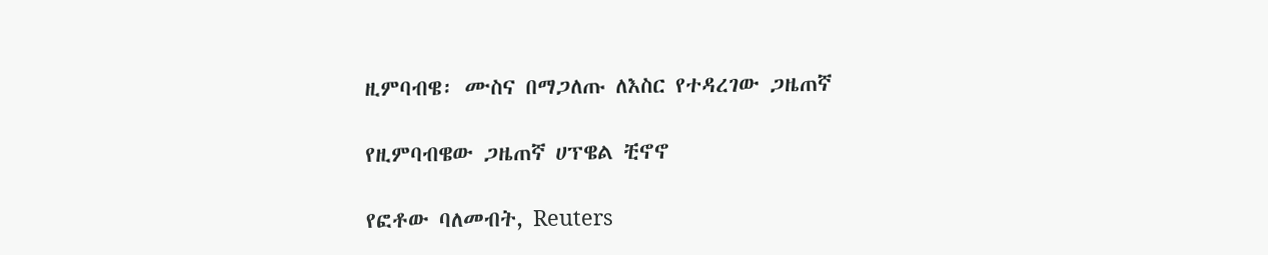ዚምባብዌ፡ ሙስና በማጋለጡ ለእስር የተዳረገው ጋዜጠኛ

የዚምባብዌው ጋዜጠኛ ሀፕዌል ቺኖኖ

የፎቶው ባለመብት, Reuters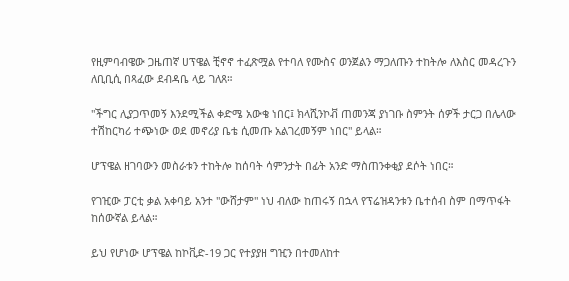የዚምባብዌው ጋዜጠኛ ሀፕዌል ቺኖኖ ተፈጽሟል የተባለ የሙስና ወንጀልን ማጋለጡን ተከትሎ ለእስር መዳረጉን ለቢቢሲ በጻፈው ደብዳቤ ላይ ገለጸ።

"ችግር ሊያጋጥመኝ እንደሚችል ቀድሜ አውቄ ነበር፤ ክላሺንኮቭ ጠመንጃ ያነገቡ ስምንት ሰዎች ታርጋ በሌላው ተሽከርካሪ ተጭነው ወደ መኖሪያ ቤቴ ሲመጡ አልገረመኝም ነበር'' ይላል።

ሆፕዌል ዘገባውን መስራቱን ተከትሎ ከሰባት ሳምንታት በፊት አንድ ማስጠንቀቂያ ደሶት ነበር።

የገዢው ፓርቲ ቃል አቀባይ አንተ "ውሸታም" ነህ ብለው ከጠሩኝ በኋላ የፕሬዝዳንቱን ቤተሰብ ስም በማጥፋት ከሰውኛል ይላል።

ይህ የሆነው ሆፕዌል ከኮቪድ-19 ጋር የተያያዘ ግዢን በተመለከተ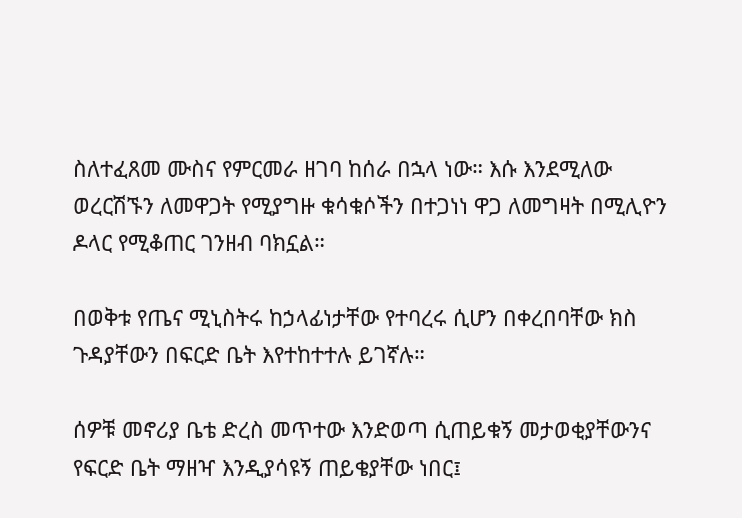ስለተፈጸመ ሙስና የምርመራ ዘገባ ከሰራ በኋላ ነው። እሱ እንደሚለው ወረርሽኙን ለመዋጋት የሚያግዙ ቁሳቁሶችን በተጋነነ ዋጋ ለመግዛት በሚሊዮን ዶላር የሚቆጠር ገንዘብ ባክኗል።

በወቅቱ የጤና ሚኒስትሩ ከኃላፊነታቸው የተባረሩ ሲሆን በቀረበባቸው ክስ ጉዳያቸውን በፍርድ ቤት እየተከተተሉ ይገኛሉ።

ሰዎቹ መኖሪያ ቤቴ ድረስ መጥተው እንድወጣ ሲጠይቁኝ መታወቂያቸውንና የፍርድ ቤት ማዘዣ እንዲያሳዩኝ ጠይቄያቸው ነበር፤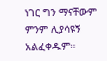ነገር ግን ማናቸውም ምንም ሊያሳዩኝ አልፈቀዱም።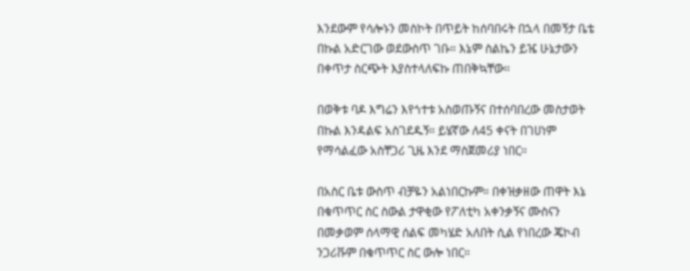እንደውም የሳሎኑን መስኮት በጥይት ከሰባበሩት በኋላ በመኝታ ቤቴ በኩል አድርገው ወደውስጥ ገቡ። እኔም ስልኬን ይዤ ሁኔታውን በቀጥታ ስርጭት እያስተላለፍኩ ጠበቅኳቸው።

በወቅቱ ባዶ እግሬን እየጎተቱ አስወጡኝና በተሰባበረው መስታወት በኩል እንዳልፍ አስገደዱኝ። ይሄኛው ለ45 ቀናት በገሀነም የማሳልፈው አስቸጋሪ ጊዜ እንደ ማስጀመሪያ ነበር።

በአስር ቤቱ ውስጥ ብቻዬን አልነበርኩም። በቀዝቃዘው ጠዋት እኔ በቁጥጥር ስር ስውል ታዋቂው የፖለቲካ አቀንቃኝና ሙስናን በመቃወም ሰላማዊ ሰልፍ መካሄድ አለበት ሲል የነበረው ጄኮብ ንጋሪቩም በቁጥጥር ስር ውሎ ነበር።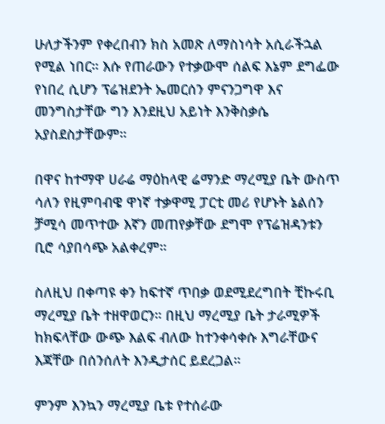ሁለታችንም የቀረበብን ክስ አመጽ ለማስነሳት አሲራችኋል የሚል ነበር። እሱ የጠራውን የተቃውሞ ሰልፍ እኔም ደግፌው የነበረ ሲሆን ፕሬዝደንት ኤመርሰን ምናንጋግዋ እና መንግስታቸው ግን እንደዚህ አይነት እንቅስቃሴ አያስደስታቸውም።

በዋና ከተማዋ ሀራሬ ማዕከላዊ ሬማንድ ማረሚያ ቤት ውስጥ ሳለን የዚምባብዌ ዋነኛ ተቃዋሚ ፓርቲ መሪ የሆኑት ኔልሰን ቻሚሳ መጥተው እኛን መጠየቃቸው ደግሞ የፕሬዝዳንቱን ቢሮ ሳያበሳጭ አልቀረም።

ስለዚህ በቀጣዩ ቀን ከፍተኛ ጥበቃ ወደሚደረግበት ቺኩሩቢ ማረሚያ ቤት ተዘዋወርን። በዚህ ማረሚያ ቤት ታራሚዎች ከክፍላቸው ውጭ እልፍ ብለው ከተንቀሳቀሱ እግራቸውና እጃቸው በሰንሰለት እንዲታሰር ይደረጋል።

ምንም እንኳን ማረሚያ ቤቱ የተሰራው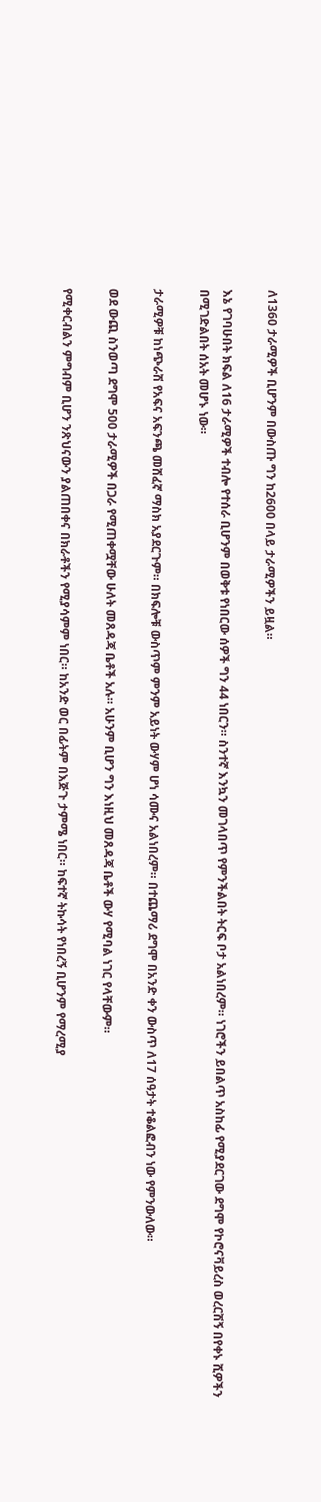ለ1360 ታራሚዎች ቢሆንም በውስጡ ግን ከ2600 በላይ ታራሚዎችን ይዟል።

እኔ የገባሁበት ክፍል ለ16 ታራሚዎች ተብሎ የተሰራ ቢሆንም በወቅቱ የነበርው ሰዎች ግን 44 ነበርን። ስንተኛ እንኳን መገላበጥ የምንችልበት ትርፍ ቦታ አልነበረም። ነገሮችን ይበልጥ አስከፊ የሚያደርገው ደግሞ የኮሮናቫይረስ ወረርሽኝ በየቀኑ ሺዎችን በሚገድልበት ሰአት መሆኑ ነው።

ታራሚዎቹ ከነጭራሽ የአፍና አፍንጫ መሸፈኛ ማስክ አያደርጉም። በክፍሎቹ ውስጥም ምንም አይነት ውሃም ሆነ ሳሙና አልነበረም። በተጨማሪ ደግሞ በአንድ ቀን ውስጥ ለ17 ሰዓታት ተቆልፎብን ነው የምንውለው።

ወደ ውጪ ስንወጣ ደግሞ 500 ታራሚዎች በጋራ የሚጠቀሟቸው ሁለት መጸዳጃ ቤቶች አሉ። አሁንም ቢሆን ግን እነዚህ መጸዳጃ ቤቶች ውሃ የሚባል ነገር የላቸውም።

የሚቀርብልን ምግብም ቢሆን ንጽህናውን ያልጠበቀና በክራቶችን የሚያሳምም ነበር። ከአንድ ወር በፊትም በእጅጉ ታምሜ ነበር። ከፍተኛ ትኩሳት የነበረኝ ቢሆንም የማረሚያ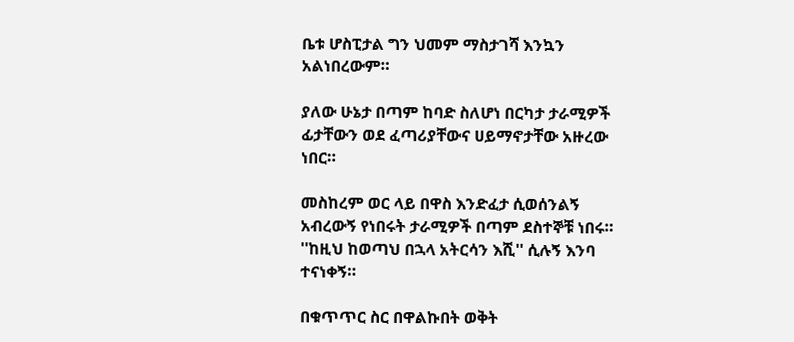ቤቱ ሆስፒታል ግን ህመም ማስታገሻ እንኳን አልነበረውም።

ያለው ሁኔታ በጣም ከባድ ስለሆነ በርካታ ታራሚዎች ፊታቸውን ወደ ፈጣሪያቸውና ሀይማኖታቸው አዙረው ነበር።

መስከረም ወር ላይ በዋስ እንድፈታ ሲወሰንልኝ አብረውኝ የነበሩት ታራሚዎች በጣም ደስተኞቹ ነበሩ። ''ከዚህ ከወጣህ በኋላ አትርሳን እሺ'' ሲሉኝ እንባ ተናነቀኝ።

በቁጥጥር ስር በዋልኩበት ወቅት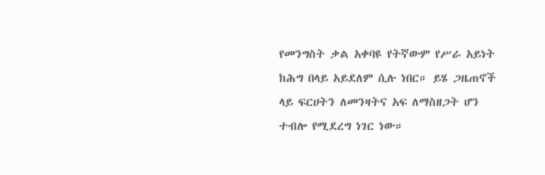የመንግስት ቃል አቀባዩ የትኛውም የሥራ አይነት ከሕግ በላይ አይደለም ሲሉ ነበር። ይሄ ጋዜጠኖች ላይ ፍርሀትን ለመንዛትና አፍ ለማስዘጋት ሆን ተብሎ የሚደረግ ነገር ነው።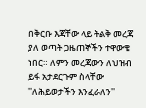በቅርቡ እጃቸው ላይ ትልቅ መረጃ ያለ ወጣት ጋዜጠኞችን ተዋውቄ ነበር። ለምን መረጃውን ለህዝብ ይፋ አታደርጉም ስላቸው ''ለሕይወታችን እንፈራለን''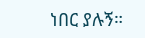ነበር ያሉኝ።